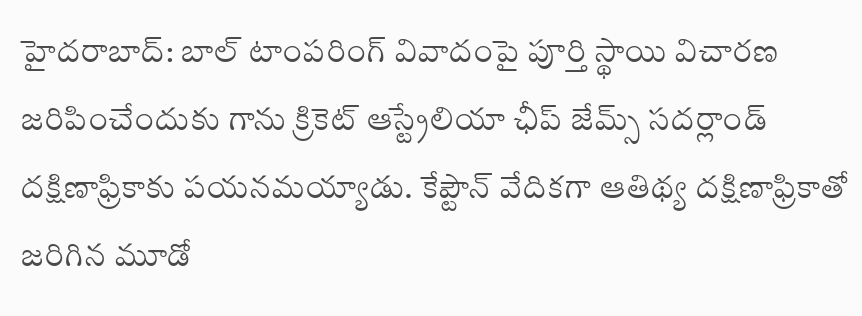హైదరాబాద్: బాల్ టాంపరింగ్ వివాదంపై పూర్తి స్థాయి విచారణ జరిపించేందుకు గాను క్రికెట్ ఆస్ట్రేలియా ఛీప్ జేమ్స్ సదర్లాండ్ దక్షిణాఫ్రికాకు పయనమయ్యాడు. కేప్టౌన్ వేదికగా ఆతిథ్య దక్షిణాఫ్రికాతో జరిగిన మూడో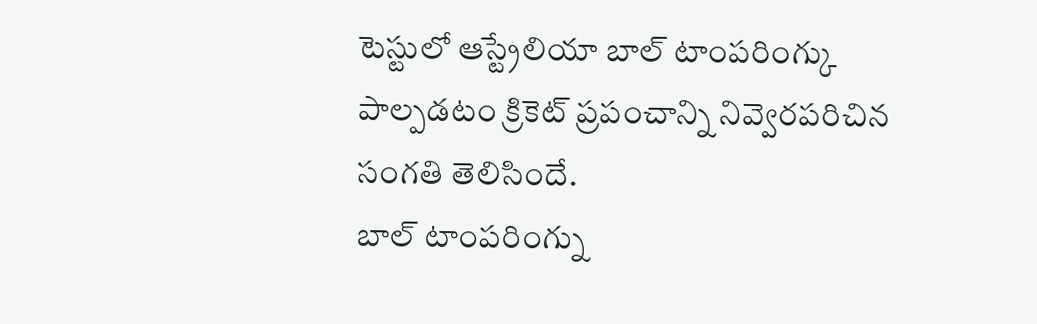టెస్టులో ఆస్ట్రేలియా బాల్ టాంపరింగ్కు పాల్పడటం క్రికెట్ ప్రపంచాన్ని నివ్వెరపరిచిన సంగతి తెలిసిందే.
బాల్ టాంపరింగ్ను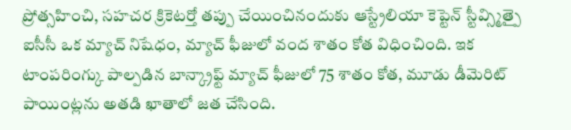ప్రోత్సహించి, సహచర క్రికెటర్తో తప్పు చేయించినందుకు ఆస్ట్రేలియా కెప్టెన్ స్టీవ్స్మిత్పై ఐసీసీ ఒక మ్యాచ్ నిషేధం, మ్యాచ్ ఫీజులో వంద శాతం కోత విధించింది. ఇక టాంపరింగ్కు పాల్పడిన బాన్క్రాఫ్ట్ మ్యాచ్ ఫీజులో 75 శాతం కోత, మూడు డీమెరిట్ పాయింట్లను అతడి ఖాతాలో జత చేసింది.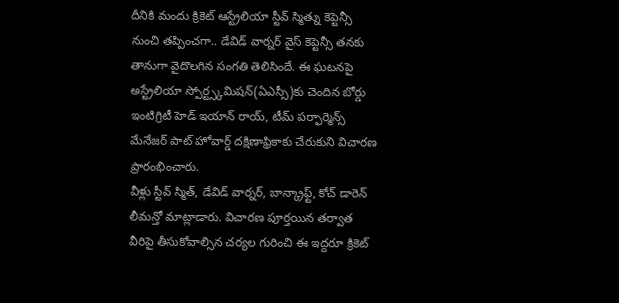దీనికి మందు క్రికెట్ ఆస్ట్రేలియా స్టీవ్ స్మిత్ను కెప్టెన్సీ నుంచి తప్పించగా.. డేవిడ్ వార్నర్ వైస్ కెప్టెన్సీ తనకు తానుగా వైదొలగిన సంగతి తెలిసిందే. ఈ ఘటనపై అస్ట్రేలియా స్పోర్ట్స్కమిషన్(ఏఎస్సీ)కు చెందిన బోర్డు ఇంటిగ్రిటీ హెడ్ ఇయాన్ రాయ్, టీమ్ పర్ఫార్మెన్స్ మేనేజర్ పాట్ హోవార్డ్ దక్షిణాఫ్రికాకు చేరుకుని విచారణ ప్రారంభించారు.
వీళ్లు స్టీవ్ స్మిత్, డేవిడ్ వార్నర్, బాన్క్రాఫ్ట్, కోచ్ డారెన్ లీమన్తో మాట్లాడారు. విచారణ పూర్తయిన తర్వాత వీరిపై తీసుకోవాల్సిన చర్యల గురించి ఈ ఇద్దరూ క్రికెట్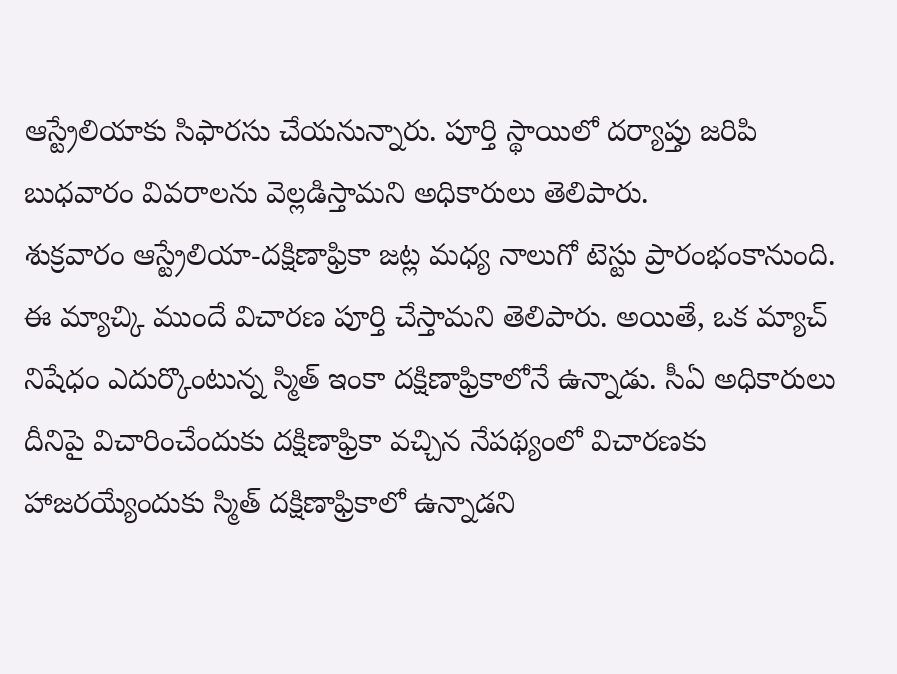ఆస్ట్రేలియాకు సిఫారసు చేయనున్నారు. పూర్తి స్థాయిలో దర్యాప్తు జరిపి బుధవారం వివరాలను వెల్లడిస్తామని అధికారులు తెలిపారు.
శుక్రవారం ఆస్ట్రేలియా-దక్షిణాఫ్రికా జట్ల మధ్య నాలుగో టెస్టు ప్రారంభంకానుంది. ఈ మ్యాచ్కి ముందే విచారణ పూర్తి చేస్తామని తెలిపారు. అయితే, ఒక మ్యాచ్ నిషేధం ఎదుర్కొంటున్న స్మిత్ ఇంకా దక్షిణాఫ్రికాలోనే ఉన్నాడు. సీఏ అధికారులు దీనిపై విచారించేందుకు దక్షిణాఫ్రికా వచ్చిన నేపథ్యంలో విచారణకు హాజరయ్యేందుకు స్మిత్ దక్షిణాఫ్రికాలో ఉన్నాడని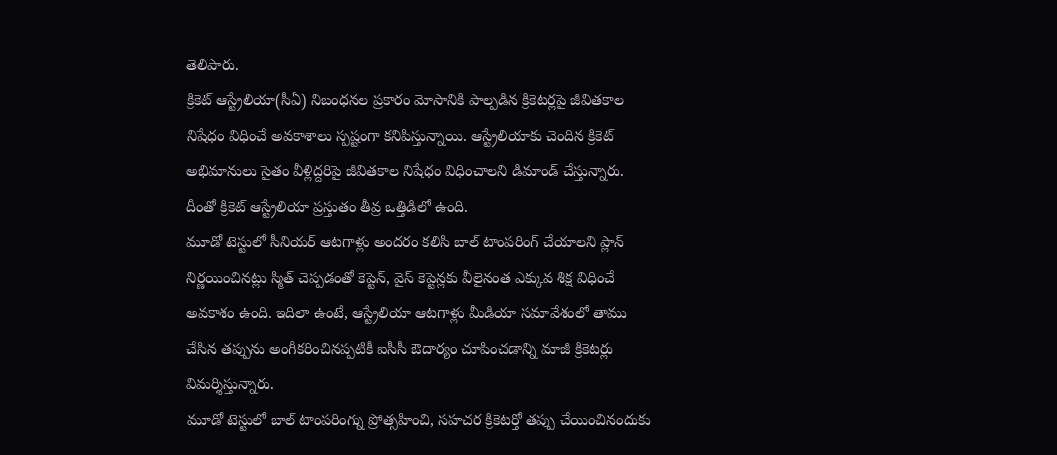తెలిపారు.
క్రికెట్ ఆస్ట్రేలియా(సీఏ) నిబంధనల ప్రకారం మోసానికి పాల్పడిన క్రికెటర్లపై జీవితకాల నిషేధం విధించే అవకాశాలు స్పష్టంగా కనిపిస్తున్నాయి. ఆస్ట్రేలియాకు చెందిన క్రికెట్ అభిమానులు సైతం వీళ్లిద్దరిపై జీవితకాల నిషేధం విధించాలని డిమాండ్ చేస్తున్నారు. దీంతో క్రికెట్ ఆస్ట్రేలియా ప్రస్తుతం తీవ్ర ఒత్తిడిలో ఉంది.
మూడో టెస్టులో సీనియర్ ఆటగాళ్లు అందరం కలిసి బాల్ టాంపరింగ్ చేయాలని ప్లాన్ నిర్ణయించినట్లు స్మిత్ చెప్పడంతో కెప్టెన్, వైస్ కెప్టెన్లకు వీలైనంత ఎక్కువ శిక్ష విధించే అవకాశం ఉంది. ఇదిలా ఉంటే, ఆస్ట్రేలియా ఆటగాళ్లు మీడియా సమావేశంలో తాము చేసిన తప్పును అంగీకరించినప్పటికీ ఐసీసీ ఔదార్యం చూపించడాన్ని మాజీ క్రికెటర్లు విమర్శిస్తున్నారు.
మూడో టెస్టులో బాల్ టాంపరింగ్ను ప్రోత్సహించి, సహచర క్రికెటర్తో తప్పు చేయించినందుకు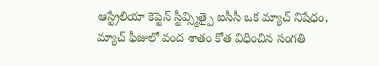ఆస్ట్రేలియా కెప్టెన్ స్టీవ్స్మిత్పై ఐసీసీ ఒక మ్యాచ్ నిషేధం, మ్యాచ్ ఫీజులో వంద శాతం కోత విధించిన సంగతి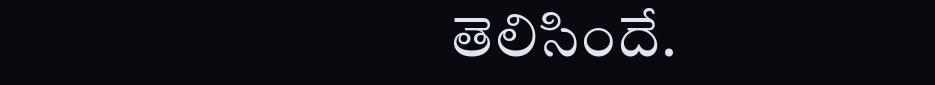తెలిసిందే.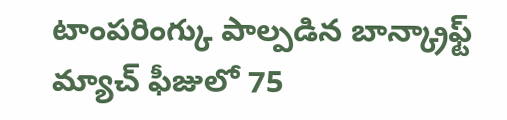టాంపరింగ్కు పాల్పడిన బాన్క్రాఫ్ట్ మ్యాచ్ ఫీజులో 75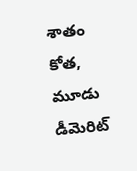శాతం కోత, మూడు డీమెరిట్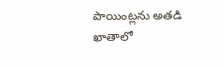పాయింట్లను అతడి ఖాతాలో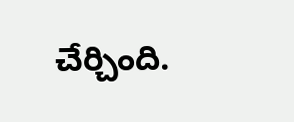చేర్చింది.